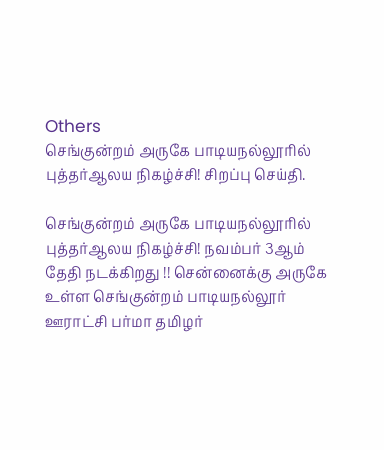Others
செங்குன்றம் அருகே பாடியநல்லூரில் புத்தர்ஆலய நிகழ்ச்சி! சிறப்பு செய்தி.

செங்குன்றம் அருகே பாடியநல்லூரில் புத்தர்ஆலய நிகழ்ச்சி! நவம்பர் 3ஆம் தேதி நடக்கிறது !! சென்னைக்கு அருகே உள்ள செங்குன்றம் பாடியநல்லூர் ஊராட்சி பர்மா தமிழர்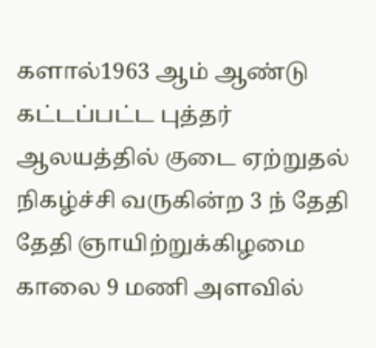களால்1963 ஆம் ஆண்டு கட்டப்பட்ட புத்தர் ஆலயத்தில் குடை ஏற்றுதல் நிகழ்ச்சி வருகின்ற 3 ந் தேதி தேதி ஞாயிற்றுக்கிழமை காலை 9 மணி அளவில்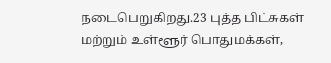நடைபெறுகிறது.23 புத்த பிட்சுகள் மற்றும் உள்ளூர் பொதுமக்கள்,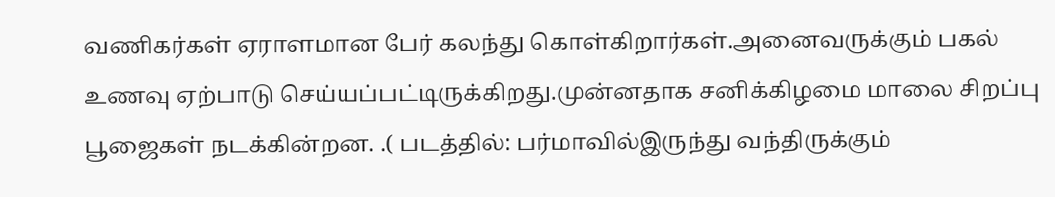வணிகர்கள் ஏராளமான பேர் கலந்து கொள்கிறார்கள்.அனைவருக்கும் பகல் உணவு ஏற்பாடு செய்யப்பட்டிருக்கிறது.முன்னதாக சனிக்கிழமை மாலை சிறப்பு பூஜைகள் நடக்கின்றன. .( படத்தில்: பர்மாவில்இருந்து வந்திருக்கும்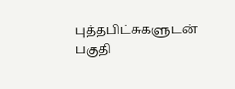புத்தபிட்சுகளுடன் பகுதி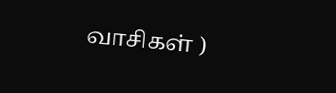வாசிகள் )